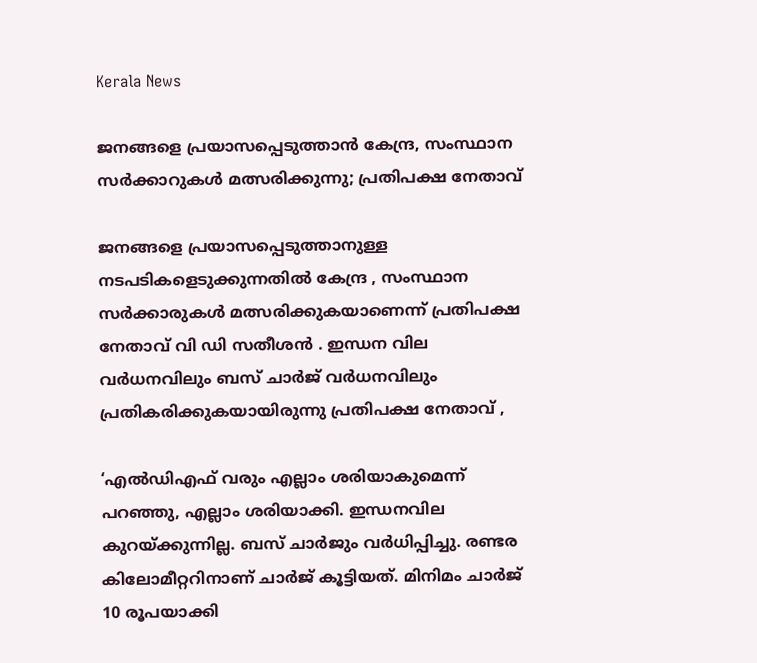Kerala News

ജനങ്ങളെ പ്രയാസപ്പെടുത്താൻ കേന്ദ്ര, സംസ്ഥാന സർക്കാറുകൾ മത്സരിക്കുന്നു; പ്രതിപക്ഷ നേതാവ്

ജനങ്ങളെ പ്രയാസപ്പെടുത്താനുള്ള നടപടികളെടുക്കുന്നതില്‍ കേന്ദ്ര , സംസ്ഥാന സര്‍ക്കാരുകള്‍ മത്സരിക്കുകയാണെന്ന് പ്രതിപക്ഷ നേതാവ് വി ഡി സതീശന്‍ . ഇന്ധന വില വർധനവിലും ബസ് ചാർജ് വർധനവിലും പ്രതികരിക്കുകയായിരുന്നു പ്രതിപക്ഷ നേതാവ് ,

‘എല്‍ഡിഎഫ് വരും എല്ലാം ശരിയാകുമെന്ന് പറഞ്ഞു, എല്ലാം ശരിയാക്കി. ഇന്ധനവില കുറയ്ക്കുന്നില്ല. ബസ് ചാര്‍ജും വര്‍ധിപ്പിച്ചു. രണ്ടര കിലോമീറ്ററിനാണ് ചാര്‍ജ് കൂട്ടിയത്. മിനിമം ചാര്‍ജ് 10 രൂപയാക്കി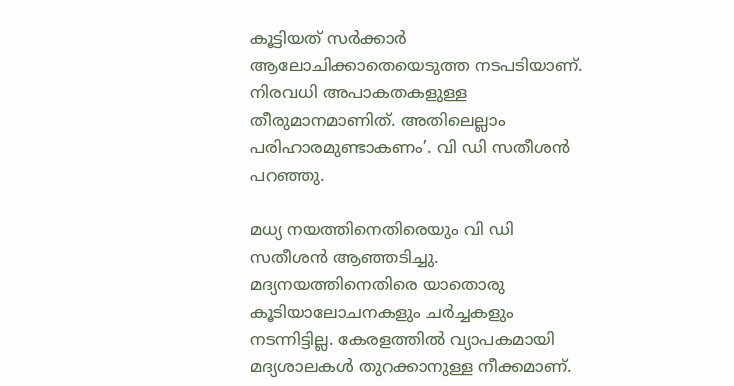കൂട്ടിയത് സര്‍ക്കാര്‍ ആലോചിക്കാതെയെടുത്ത നടപടിയാണ്. നിരവധി അപാകതകളുള്ള തീരുമാനമാണിത്. അതിലെല്ലാം പരിഹാരമുണ്ടാകണം’. വി ഡി സതീശന്‍ പറഞ്ഞു.

മധ്യ നയത്തിനെതിരെയും വി ഡി സതീശൻ ആഞ്ഞടിച്ചു. മദ്യനയത്തിനെതിരെ യാതൊരു കൂടിയാലോചനകളും ചര്‍ച്ചകളും നടന്നിട്ടില്ല. കേരളത്തില്‍ വ്യാപകമായി മദ്യശാലകള്‍ തുറക്കാനുള്ള നീക്കമാണ്.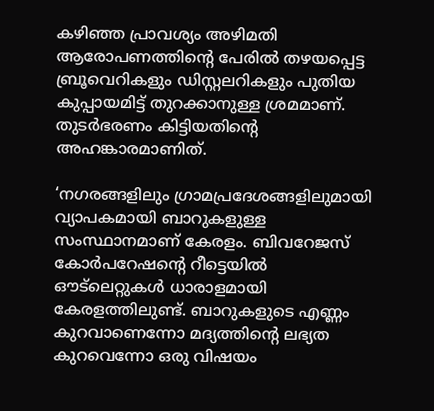കഴിഞ്ഞ പ്രാവശ്യം അഴിമതി ആരോപണത്തിന്റെ പേരില്‍ തഴയപ്പെട്ട ബ്രൂവെറികളും ഡിസ്റ്റലറികളും പുതിയ കുപ്പായമിട്ട് തുറക്കാനുള്ള ശ്രമമാണ്. തുടര്‍ഭരണം കിട്ടിയതിന്റെ അഹങ്കാരമാണിത്.

‘നഗരങ്ങളിലും ഗ്രാമപ്രദേശങ്ങളിലുമായി വ്യാപകമായി ബാറുകളുള്ള സംസ്ഥാനമാണ് കേരളം. ബിവറേജസ് കോര്‍പറേഷന്റെ റീട്ടെയില്‍ ഔട്‌ലെറ്റുകള്‍ ധാരാളമായി കേരളത്തിലുണ്ട്. ബാറുകളുടെ എണ്ണം കുറവാണെന്നോ മദ്യത്തിന്റെ ലഭ്യത കുറവെന്നോ ഒരു വിഷയം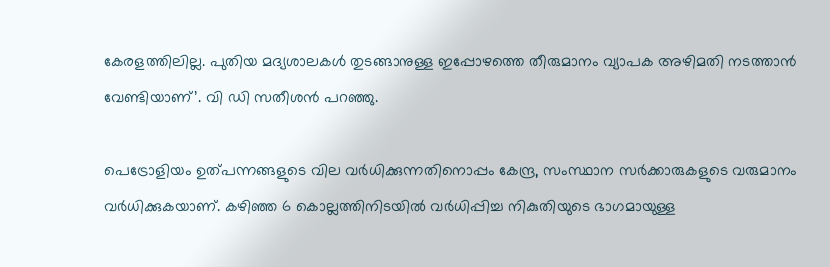കേരളത്തിലില്ല. പുതിയ മദ്യശാലകള്‍ തുടങ്ങാനുള്ള ഇപ്പോഴത്തെ തീരുമാനം വ്യാപക അഴിമതി നടത്താന്‍ വേണ്ടിയാണ്’. വി ഡി സതീശന്‍ പറഞ്ഞു.

പെട്രോളിയം ഉത്പന്നങ്ങളുടെ വില വര്‍ധിക്കുന്നതിനൊപ്പം കേന്ദ്ര, സംസ്ഥാന സര്‍ക്കാരുകളുടെ വരുമാനം വര്‍ധിക്കുകയാണ്. കഴിഞ്ഞ 6 കൊല്ലത്തിനിടയില്‍ വര്‍ധിപ്പിച്ച നികുതിയുടെ ഭാഗമായുള്ള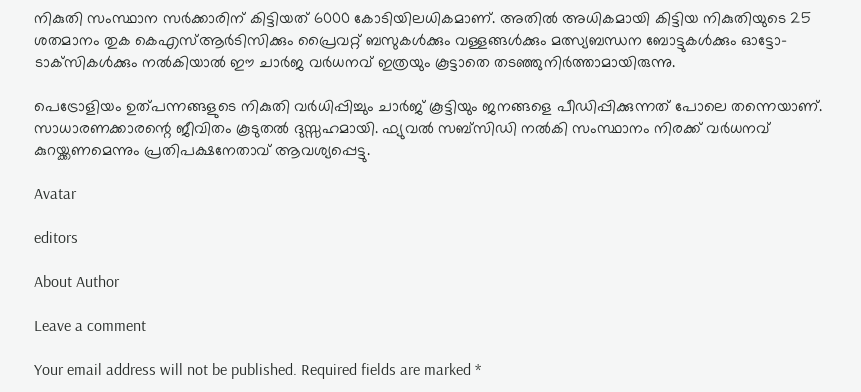നികുതി സംസ്ഥാന സര്‍ക്കാരിന് കിട്ടിയത് 6000 കോടിയിലധികമാണ്. അതില്‍ അധികമായി കിട്ടിയ നികുതിയുടെ 25 ശതമാനം തുക കെഎസ്ആര്‍ടിസിക്കും പ്രൈവറ്റ് ബസുകള്‍ക്കും വള്ളങ്ങള്‍ക്കും മത്സ്യബന്ധന ബോട്ടുകള്‍ക്കും ഓട്ടോ-ടാക്‌സികള്‍ക്കും നല്‍കിയാല്‍ ഈ ചാര്‍ജ വര്‍ധനവ് ഇത്രയും കൂട്ടാതെ തടഞ്ഞുനിര്‍ത്താമായിരുന്നു.

പെട്രോളിയം ഉത്പന്നങ്ങളുടെ നികുതി വര്‍ധിപ്പിച്ചും ചാര്‍ജ് കൂട്ടിയും ജനങ്ങളെ പീഡിപ്പിക്കുന്നത് പോലെ തന്നെയാണ്. സാധാരണക്കാരന്റെ ജീവിതം കൂടുതല്‍ ദുസ്സഹമായി. ഫ്യുവല്‍ സബ്‌സിഡി നല്‍കി സംസ്ഥാനം നിരക്ക് വര്‍ധനവ് കുറയ്ക്കണമെന്നും പ്രതിപക്ഷനേതാവ് ആവശ്യപ്പെട്ടു.

Avatar

editors

About Author

Leave a comment

Your email address will not be published. Required fields are marked *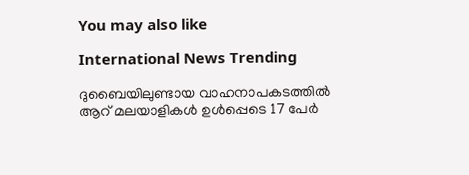You may also like

International News Trending

ദുബൈയിലുണ്ടായ വാഹനാപകടത്തില്‍ ആറ് മലയാളികള്‍ ഉള്‍പ്പെടെ 17 പേര്‍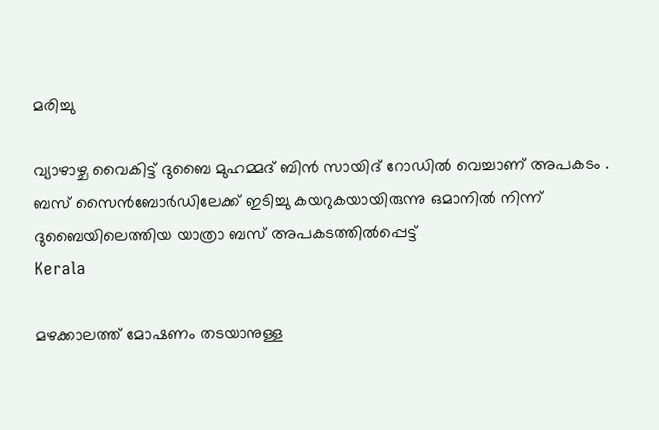മരിച്ചു

വ്യാഴാഴ്ച വൈകിട്ട് ദുബൈ മുഹമ്മദ് ബിൻ സായിദ് റോഡിൽ വെച്ചാണ് അപകടം . ബസ് സൈൻബോർഡിലേക്ക് ഇടിച്ചു കയറുകയായിരുന്നു ഒമാനിൽ നിന്ന് ദുബൈയിലെത്തിയ യാത്രാ ബസ് അപകടത്തിൽപ്പെട്ട്
Kerala

മഴക്കാലത്ത് മോഷണം തടയാനുള്ള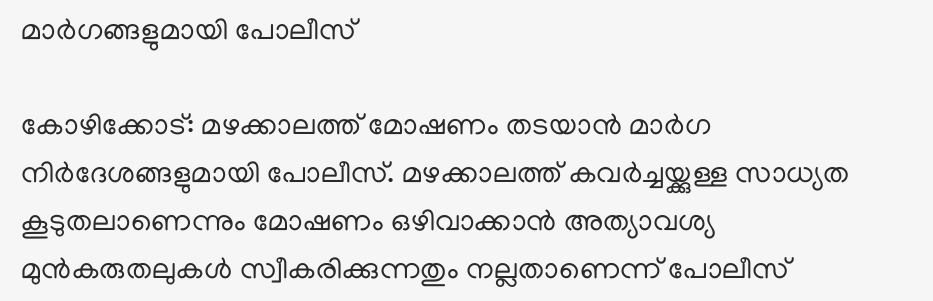മാര്‍ഗങ്ങളുമായി പോലീസ്‌

കോഴിക്കോട്: മഴക്കാലത്ത് മോഷണം തടയാന്‍ മാര്‍ഗ നിര്‍ദേശങ്ങളുമായി പോലീസ്. മഴക്കാലത്ത് കവര്‍ച്ചയ്ക്കുള്ള സാധ്യത കൂടുതലാണെന്നും മോഷണം ഒഴിവാക്കാന്‍ അത്യാവശ്യ മുന്‍കരുതലുകള്‍ സ്വീകരിക്കുന്നതും നല്ലതാണെന്ന് പോലീസ്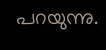പറയുന്നു.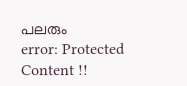പലരും
error: Protected Content !!